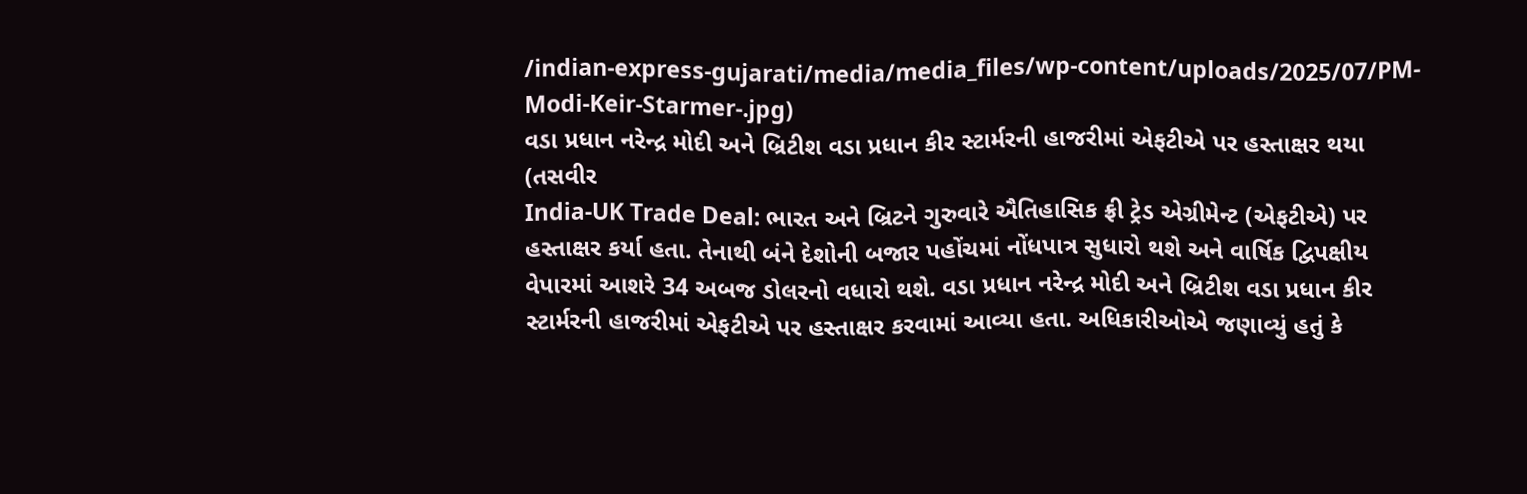/indian-express-gujarati/media/media_files/wp-content/uploads/2025/07/PM-Modi-Keir-Starmer-.jpg)
વડા પ્રધાન નરેન્દ્ર મોદી અને બ્રિટીશ વડા પ્રધાન કીર સ્ટાર્મરની હાજરીમાં એફટીએ પર હસ્તાક્ષર થયા (તસવીર
India-UK Trade Deal: ભારત અને બ્રિટને ગુરુવારે ઐતિહાસિક ફ્રી ટ્રેડ એગ્રીમેન્ટ (એફટીએ) પર હસ્તાક્ષર કર્યા હતા. તેનાથી બંને દેશોની બજાર પહોંચમાં નોંધપાત્ર સુધારો થશે અને વાર્ષિક દ્વિપક્ષીય વેપારમાં આશરે 34 અબજ ડોલરનો વધારો થશે. વડા પ્રધાન નરેન્દ્ર મોદી અને બ્રિટીશ વડા પ્રધાન કીર સ્ટાર્મરની હાજરીમાં એફટીએ પર હસ્તાક્ષર કરવામાં આવ્યા હતા. અધિકારીઓએ જણાવ્યું હતું કે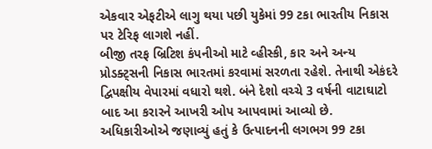એકવાર એફટીએ લાગુ થયા પછી યુકેમાં 99 ટકા ભારતીય નિકાસ પર ટેરિફ લાગશે નહીં.
બીજી તરફ બ્રિટિશ કંપનીઓ માટે વ્હીસ્કી, કાર અને અન્ય પ્રોડક્ટ્સની નિકાસ ભારતમાં કરવામાં સરળતા રહેશે. તેનાથી એકંદરે દ્વિપક્ષીય વેપારમાં વધારો થશે. બંને દેશો વચ્ચે 3 વર્ષની વાટાઘાટો બાદ આ કરારને આખરી ઓપ આપવામાં આવ્યો છે. અધિકારીઓએ જણાવ્યું હતું કે ઉત્પાદનની લગભગ 99 ટકા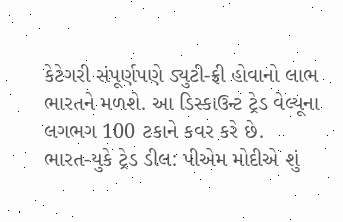કેટેગરી સંપૂર્ણપણે ડ્યુટી-ફ્રી હોવાનો લાભ ભારતને મળશે. આ ડિસ્કાઉન્ટ ટ્રેડ વેલ્યૂના લગભગ 100 ટકાને કવર કરે છે.
ભારત-યુકે ટ્રેડ ડીલ: પીએમ મોદીએ શું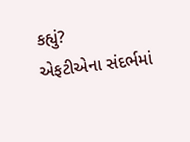કહ્યું?
એફટીએના સંદર્ભમાં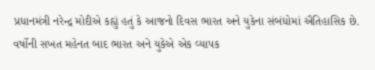પ્રધાનમંત્રી નરેન્દ્ર મોદીએ કહ્યું હતું કે આજનો દિવસ ભારત અને યુકેના સંબંધોમાં ઐતિહાસિક છે. વર્ષોની સખત મહેનત બાદ ભારત અને યુકેએ એક વ્યાપક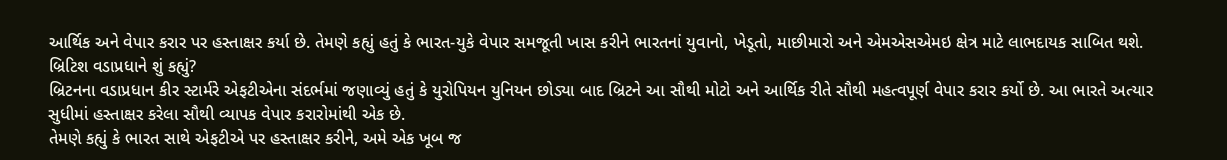આર્થિક અને વેપાર કરાર પર હસ્તાક્ષર કર્યા છે. તેમણે કહ્યું હતું કે ભારત-યુકે વેપાર સમજૂતી ખાસ કરીને ભારતનાં યુવાનો, ખેડૂતો, માછીમારો અને એમએસએમઇ ક્ષેત્ર માટે લાભદાયક સાબિત થશે.
બ્રિટિશ વડાપ્રધાને શું કહ્યું?
બ્રિટનના વડાપ્રધાન કીર સ્ટાર્મરે એફટીએના સંદર્ભમાં જણાવ્યું હતું કે યુરોપિયન યુનિયન છોડ્યા બાદ બ્રિટને આ સૌથી મોટો અને આર્થિક રીતે સૌથી મહત્વપૂર્ણ વેપાર કરાર કર્યો છે. આ ભારતે અત્યાર સુધીમાં હસ્તાક્ષર કરેલા સૌથી વ્યાપક વેપાર કરારોમાંથી એક છે.
તેમણે કહ્યું કે ભારત સાથે એફટીએ પર હસ્તાક્ષર કરીને, અમે એક ખૂબ જ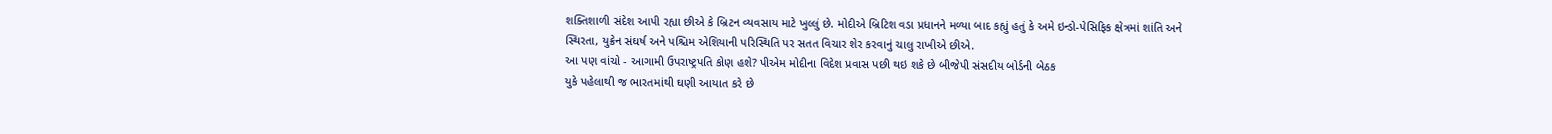શક્તિશાળી સંદેશ આપી રહ્યા છીએ કે બ્રિટન વ્યવસાય માટે ખુલ્લું છે. મોદીએ બ્રિટિશ વડા પ્રધાનને મળ્યા બાદ કહ્યું હતું કે અમે ઇન્ડો-પેસિફિક ક્ષેત્રમાં શાંતિ અને સ્થિરતા, યુક્રેન સંઘર્ષ અને પશ્ચિમ એશિયાની પરિસ્થિતિ પર સતત વિચાર શેર કરવાનું ચાલુ રાખીએ છીએ.
આ પણ વાંચો - આગામી ઉપરાષ્ટ્રપતિ કોણ હશે? પીએમ મોદીના વિદેશ પ્રવાસ પછી થઇ શકે છે બીજેપી સંસદીય બોર્ડની બેઠક
યુકે પહેલાથી જ ભારતમાંથી ઘણી આયાત કરે છે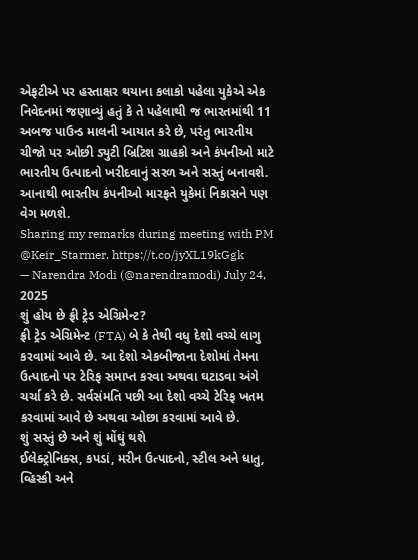એફટીએ પર હસ્તાક્ષર થયાના કલાકો પહેલા યુકેએ એક નિવેદનમાં જણાવ્યું હતું કે તે પહેલાથી જ ભારતમાંથી 11 અબજ પાઉન્ડ માલની આયાત કરે છે, પરંતુ ભારતીય ચીજો પર ઓછી ડ્યુટી બ્રિટિશ ગ્રાહકો અને કંપનીઓ માટે ભારતીય ઉત્પાદનો ખરીદવાનું સરળ અને સસ્તું બનાવશે. આનાથી ભારતીય કંપનીઓ મારફતે યુકેમાં નિકાસને પણ વેગ મળશે.
Sharing my remarks during meeting with PM @Keir_Starmer. https://t.co/jyXL19kGgk
— Narendra Modi (@narendramodi) July 24, 2025
શું હોય છે ફ્રી ટ્રેડ એગ્રિમેન્ટ?
ફ્રી ટ્રેડ એગ્રિમેન્ટ (FTA) બે કે તેથી વધુ દેશો વચ્ચે લાગુ કરવામાં આવે છે. આ દેશો એકબીજાના દેશોમાં તેમના ઉત્પાદનો પર ટેરિફ સમાપ્ત કરવા અથવા ઘટાડવા અંગે ચર્ચા કરે છે. સર્વસંમતિ પછી આ દેશો વચ્ચે ટેરિફ ખતમ કરવામાં આવે છે અથવા ઓછા કરવામાં આવે છે.
શું સસ્તું છે અને શું મોંઘું થશે
ઈલેક્ટ્રોનિક્સ, કપડાં, મરીન ઉત્પાદનો, સ્ટીલ અને ધાતુ, વ્હિસ્કી અને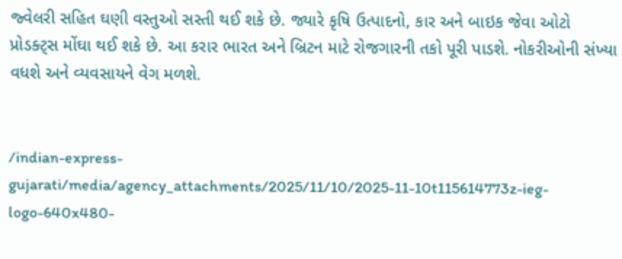જ્વેલરી સહિત ઘણી વસ્તુઓ સસ્તી થઈ શકે છે. જ્યારે કૃષિ ઉત્પાદનો, કાર અને બાઇક જેવા ઓટો પ્રોડક્ટ્સ મોંઘા થઈ શકે છે. આ કરાર ભારત અને બ્રિટન માટે રોજગારની તકો પૂરી પાડશે. નોકરીઓની સંખ્યા વધશે અને વ્યવસાયને વેગ મળશે.


/indian-express-gujarati/media/agency_attachments/2025/11/10/2025-11-10t115614773z-ieg-logo-640x480-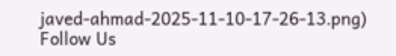javed-ahmad-2025-11-10-17-26-13.png)
Follow Us